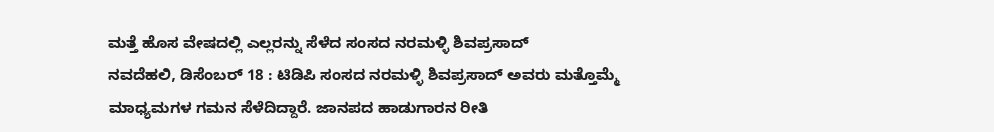ಮತ್ತೆ ಹೊಸ ವೇಷದಲ್ಲಿ ಎಲ್ಲರನ್ನು ಸೆಳೆದ ಸಂಸದ ನರಮಳ್ಳಿ ಶಿವಪ್ರಸಾದ್
ನವದೆಹಲಿ, ಡಿಸೆಂಬರ್ 18 : ಟಿಡಿಪಿ ಸಂಸದ ನರಮಳ್ಳಿ ಶಿವಪ್ರಸಾದ್ ಅವರು ಮತ್ತೊಮ್ಮೆ ಮಾಧ್ಯಮಗಳ ಗಮನ ಸೆಳೆದಿದ್ದಾರೆ. ಜಾನಪದ ಹಾಡುಗಾರನ ರೀತಿ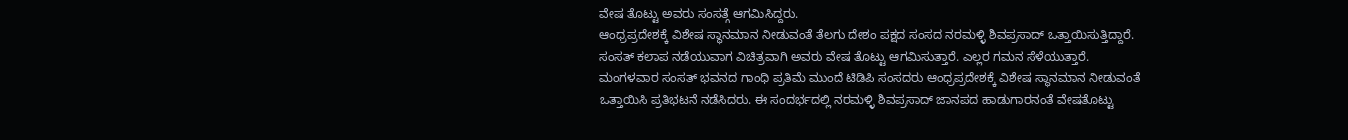ವೇಷ ತೊಟ್ಟು ಅವರು ಸಂಸತ್ಗೆ ಆಗಮಿಸಿದ್ದರು.
ಆಂಧ್ರಪ್ರದೇಶಕ್ಕೆ ವಿಶೇಷ ಸ್ಥಾನಮಾನ ನೀಡುವಂತೆ ತೆಲಗು ದೇಶಂ ಪಕ್ಷದ ಸಂಸದ ನರಮಳ್ಳಿ ಶಿವಪ್ರಸಾದ್ ಒತ್ತಾಯಿಸುತ್ತಿದ್ದಾರೆ. ಸಂಸತ್ ಕಲಾಪ ನಡೆಯುವಾಗ ವಿಚಿತ್ರವಾಗಿ ಅವರು ವೇಷ ತೊಟ್ಟು ಆಗಮಿಸುತ್ತಾರೆ. ಎಲ್ಲರ ಗಮನ ಸೆಳೆಯುತ್ತಾರೆ.
ಮಂಗಳವಾರ ಸಂಸತ್ ಭವನದ ಗಾಂಧಿ ಪ್ರತಿಮೆ ಮುಂದೆ ಟಿಡಿಪಿ ಸಂಸದರು ಆಂಧ್ರಪ್ರದೇಶಕ್ಕೆ ವಿಶೇಷ ಸ್ಥಾನಮಾನ ನೀಡುವಂತೆ ಒತ್ತಾಯಿಸಿ ಪ್ರತಿಭಟನೆ ನಡೆಸಿದರು. ಈ ಸಂದರ್ಭದಲ್ಲಿ ನರಮಳ್ಳಿ ಶಿವಪ್ರಸಾದ್ ಜಾನಪದ ಹಾಡುಗಾರನಂತೆ ವೇಷತೊಟ್ಟು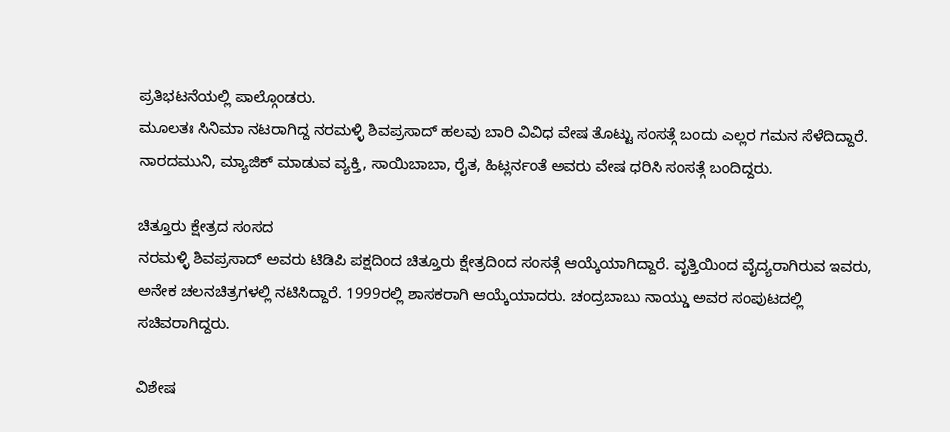ಪ್ರತಿಭಟನೆಯಲ್ಲಿ ಪಾಲ್ಗೊಂಡರು.
ಮೂಲತಃ ಸಿನಿಮಾ ನಟರಾಗಿದ್ದ ನರಮಳ್ಳಿ ಶಿವಪ್ರಸಾದ್ ಹಲವು ಬಾರಿ ವಿವಿಧ ವೇಷ ತೊಟ್ಟು ಸಂಸತ್ಗೆ ಬಂದು ಎಲ್ಲರ ಗಮನ ಸೆಳೆದಿದ್ದಾರೆ. ನಾರದಮುನಿ, ಮ್ಯಾಜಿಕ್ ಮಾಡುವ ವ್ಯಕ್ತಿ, ಸಾಯಿಬಾಬಾ, ರೈತ, ಹಿಟ್ಲರ್ನಂತೆ ಅವರು ವೇಷ ಧರಿಸಿ ಸಂಸತ್ಗೆ ಬಂದಿದ್ದರು.

ಚಿತ್ತೂರು ಕ್ಷೇತ್ರದ ಸಂಸದ
ನರಮಳ್ಳಿ ಶಿವಪ್ರಸಾದ್ ಅವರು ಟಿಡಿಪಿ ಪಕ್ಷದಿಂದ ಚಿತ್ತೂರು ಕ್ಷೇತ್ರದಿಂದ ಸಂಸತ್ಗೆ ಆಯ್ಕೆಯಾಗಿದ್ದಾರೆ. ವೃತ್ತಿಯಿಂದ ವೈದ್ಯರಾಗಿರುವ ಇವರು, ಅನೇಕ ಚಲನಚಿತ್ರಗಳಲ್ಲಿ ನಟಿಸಿದ್ದಾರೆ. 1999ರಲ್ಲಿ ಶಾಸಕರಾಗಿ ಆಯ್ಕೆಯಾದರು. ಚಂದ್ರಬಾಬು ನಾಯ್ಡು ಅವರ ಸಂಪುಟದಲ್ಲಿ ಸಚಿವರಾಗಿದ್ದರು.

ವಿಶೇಷ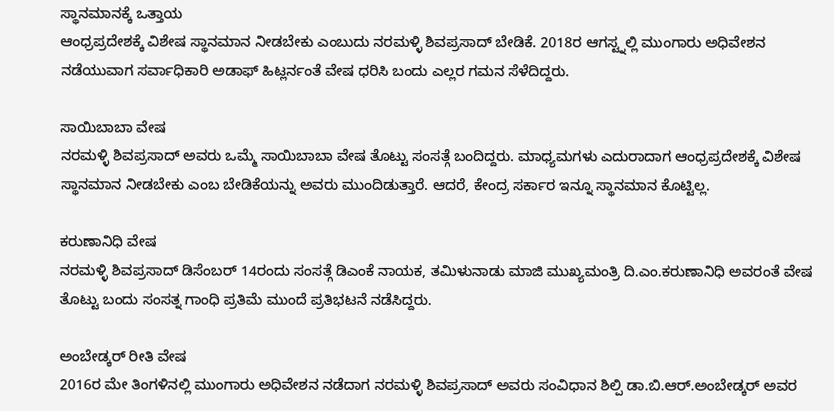ಸ್ಥಾನಮಾನಕ್ಕೆ ಒತ್ತಾಯ
ಆಂಧ್ರಪ್ರದೇಶಕ್ಕೆ ವಿಶೇಷ ಸ್ಥಾನಮಾನ ನೀಡಬೇಕು ಎಂಬುದು ನರಮಳ್ಳಿ ಶಿವಪ್ರಸಾದ್ ಬೇಡಿಕೆ. 2018ರ ಆಗಸ್ಟ್ನಲ್ಲಿ ಮುಂಗಾರು ಅಧಿವೇಶನ ನಡೆಯುವಾಗ ಸರ್ವಾಧಿಕಾರಿ ಅಡಾಫ್ ಹಿಟ್ಲರ್ನಂತೆ ವೇಷ ಧರಿಸಿ ಬಂದು ಎಲ್ಲರ ಗಮನ ಸೆಳೆದಿದ್ದರು.

ಸಾಯಿಬಾಬಾ ವೇಷ
ನರಮಳ್ಳಿ ಶಿವಪ್ರಸಾದ್ ಅವರು ಒಮ್ಮೆ ಸಾಯಿಬಾಬಾ ವೇಷ ತೊಟ್ಟು ಸಂಸತ್ಗೆ ಬಂದಿದ್ದರು. ಮಾಧ್ಯಮಗಳು ಎದುರಾದಾಗ ಆಂಧ್ರಪ್ರದೇಶಕ್ಕೆ ವಿಶೇಷ ಸ್ಥಾನಮಾನ ನೀಡಬೇಕು ಎಂಬ ಬೇಡಿಕೆಯನ್ನು ಅವರು ಮುಂದಿಡುತ್ತಾರೆ. ಆದರೆ, ಕೇಂದ್ರ ಸರ್ಕಾರ ಇನ್ನೂ ಸ್ಥಾನಮಾನ ಕೊಟ್ಟಿಲ್ಲ.

ಕರುಣಾನಿಧಿ ವೇಷ
ನರಮಳ್ಳಿ ಶಿವಪ್ರಸಾದ್ ಡಿಸೆಂಬರ್ 14ರಂದು ಸಂಸತ್ಗೆ ಡಿಎಂಕೆ ನಾಯಕ, ತಮಿಳುನಾಡು ಮಾಜಿ ಮುಖ್ಯಮಂತ್ರಿ ದಿ.ಎಂ.ಕರುಣಾನಿಧಿ ಅವರಂತೆ ವೇಷ ತೊಟ್ಟು ಬಂದು ಸಂಸತ್ನ ಗಾಂಧಿ ಪ್ರತಿಮೆ ಮುಂದೆ ಪ್ರತಿಭಟನೆ ನಡೆಸಿದ್ದರು.

ಅಂಬೇಡ್ಕರ್ ರೀತಿ ವೇಷ
2016ರ ಮೇ ತಿಂಗಳಿನಲ್ಲಿ ಮುಂಗಾರು ಅಧಿವೇಶನ ನಡೆದಾಗ ನರಮಳ್ಳಿ ಶಿವಪ್ರಸಾದ್ ಅವರು ಸಂವಿಧಾನ ಶಿಲ್ಪಿ ಡಾ.ಬಿ.ಆರ್.ಅಂಬೇಡ್ಕರ್ ಅವರ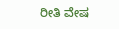ರೀತಿ ವೇಷ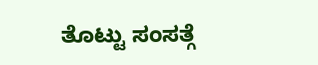ತೊಟ್ಟು ಸಂಸತ್ಗೆ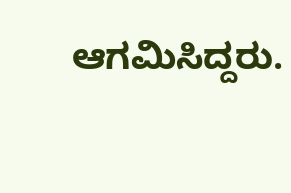ಆಗಮಿಸಿದ್ದರು.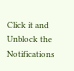Click it and Unblock the Notifications